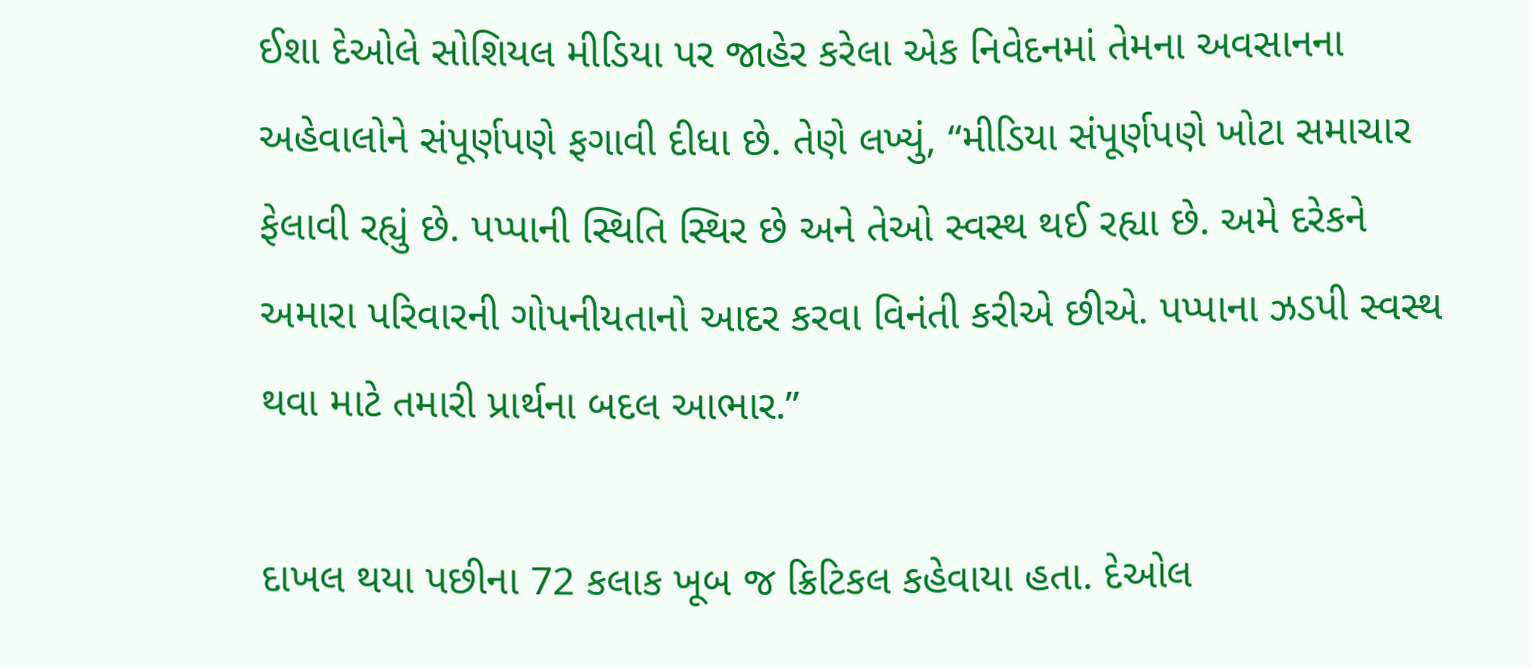ઈશા દેઓલે સોશિયલ મીડિયા પર જાહેર કરેલા એક નિવેદનમાં તેમના અવસાનના અહેવાલોને સંપૂર્ણપણે ફગાવી દીધા છે. તેણે લખ્યું, “મીડિયા સંપૂર્ણપણે ખોટા સમાચાર ફેલાવી રહ્યું છે. પપ્પાની સ્થિતિ સ્થિર છે અને તેઓ સ્વસ્થ થઈ રહ્યા છે. અમે દરેકને અમારા પરિવારની ગોપનીયતાનો આદર કરવા વિનંતી કરીએ છીએ. પપ્પાના ઝડપી સ્વસ્થ થવા માટે તમારી પ્રાર્થના બદલ આભાર.”

દાખલ થયા પછીના 72 કલાક ખૂબ જ ક્રિટિકલ કહેવાયા હતા. દેઓલ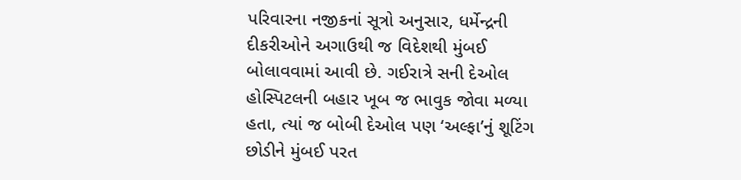પરિવારના નજીકનાં સૂત્રો અનુસાર, ધર્મેન્દ્રની દીકરીઓને અગાઉથી જ વિદેશથી મુંબઈ બોલાવવામાં આવી છે. ગઈરાત્રે સની દેઓલ હોસ્પિટલની બહાર ખૂબ જ ભાવુક જોવા મળ્યા હતા, ત્યાં જ બોબી દેઓલ પણ ‘અલ્ફા’નું શૂટિંગ છોડીને મુંબઈ પરત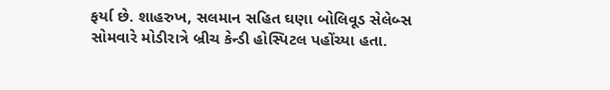ફર્યા છે. શાહરુખ, સલમાન સહિત ઘણા બોલિવૂડ સેલેબ્સ સોમવારે મોડીરાત્રે બ્રીચ કેન્ડી હોસ્પિટલ પહોંચ્યા હતા.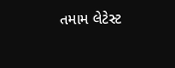તમામ લેટેસ્ટ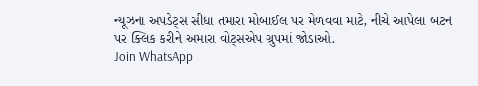ન્યૂઝના અપડેટ્સ સીધા તમારા મોબાઈલ પર મેળવવા માટે, નીચે આપેલા બટન પર ક્લિક કરીને અમારા વોટ્સએપ ગ્રુપમાં જોડાઓ.
Join WhatsApp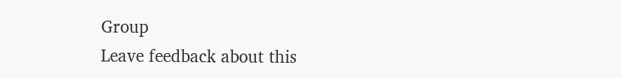Group
Leave feedback about this